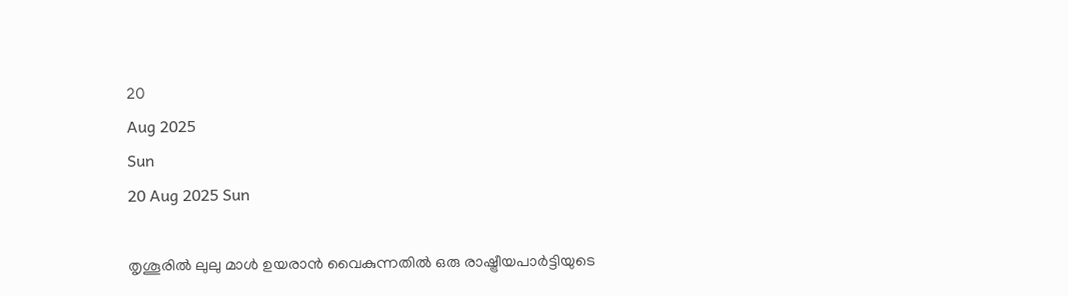20
Aug 2025
Sun
20 Aug 2025 Sun

തൃശൂരില്‍ ലുലു മാള്‍ ഉയരാന്‍ വൈകുന്നതില്‍ ഒരു രാഷ്ട്രീയപാര്‍ട്ടിയുടെ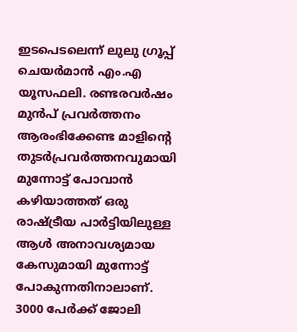ഇടപെടലെന്ന് ലുലു ഗ്രൂപ്പ് ചെയര്‍മാന്‍ എം.എ യൂസഫലി. രണ്ടരവര്‍ഷം മുന്‍പ് പ്രവര്‍ത്തനം ആരംഭിക്കേണ്ട മാളിന്റെ തുടര്‍പ്രവര്‍ത്തനവുമായി മുന്നോട്ട് പോവാന്‍ കഴിയാത്തത് ഒരു രാഷ്ട്രീയ പാര്‍ട്ടിയിലുള്ള ആള്‍ അനാവശ്യമായ കേസുമായി മുന്നോട്ട് പോകുന്നതിനാലാണ്. 3000 പേര്‍ക്ക് ജോലി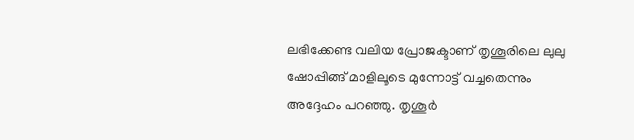ലഭിക്കേണ്ട വലിയ പ്രോജക്ടാണ് തൃശൂരിലെ ലുലു ഷോപ്പിങ്ങ് മാളിലൂടെ മുന്നോട്ട് വച്ചതെന്നും അദ്ദേഹം പറഞ്ഞു. തൃശൂര്‍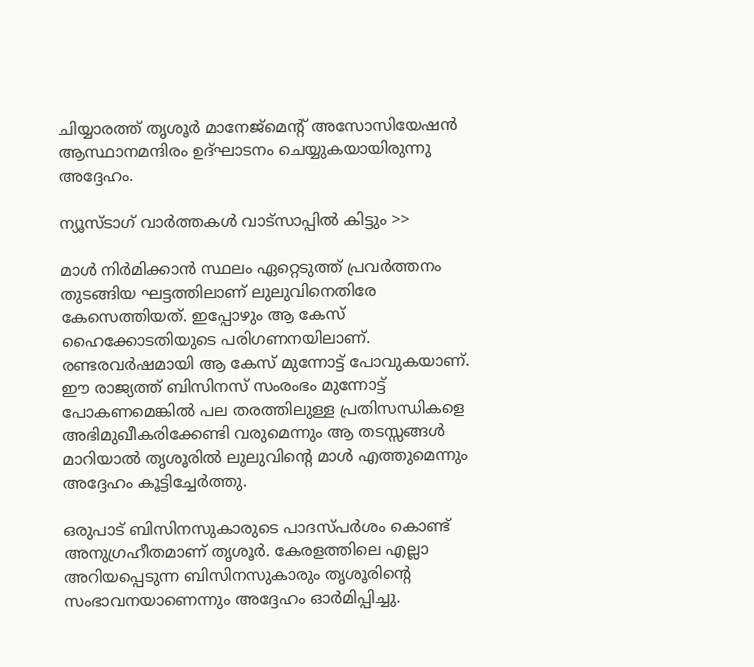ചിയ്യാരത്ത് തൃശൂര്‍ മാനേജ്‌മെന്റ് അസോസിയേഷന്‍ ആസ്ഥാനമന്ദിരം ഉദ്ഘാടനം ചെയ്യുകയായിരുന്നു അദ്ദേഹം.

ന്യൂസ്ടാഗ് വാര്‍ത്തകള്‍ വാട്‌സാപ്പില്‍ കിട്ടും >>

മാള്‍ നിര്‍മിക്കാന്‍ സ്ഥലം ഏറ്റെടുത്ത് പ്രവര്‍ത്തനം തുടങ്ങിയ ഘട്ടത്തിലാണ് ലുലുവിനെതിരേ കേസെത്തിയത്. ഇപ്പോഴും ആ കേസ് ഹൈക്കോടതിയുടെ പരിഗണനയിലാണ്. രണ്ടരവര്‍ഷമായി ആ കേസ് മുന്നോട്ട് പോവുകയാണ്. ഈ രാജ്യത്ത് ബിസിനസ് സംരംഭം മുന്നോട്ട് പോകണമെങ്കില്‍ പല തരത്തിലുള്ള പ്രതിസന്ധികളെ അഭിമുഖീകരിക്കേണ്ടി വരുമെന്നും ആ തടസ്സങ്ങള്‍ മാറിയാല്‍ തൃശൂരില്‍ ലുലുവിന്റെ മാള്‍ എത്തുമെന്നും അദ്ദേഹം കൂട്ടിച്ചേര്‍ത്തു.

ഒരുപാട് ബിസിനസുകാരുടെ പാദസ്പര്‍ശം കൊണ്ട് അനുഗ്രഹീതമാണ് തൃശൂര്‍. കേരളത്തിലെ എല്ലാ അറിയപ്പെടുന്ന ബിസിനസുകാരും തൃശൂരിന്റെ സംഭാവനയാണെന്നും അദ്ദേഹം ഓര്‍മിപ്പിച്ചു.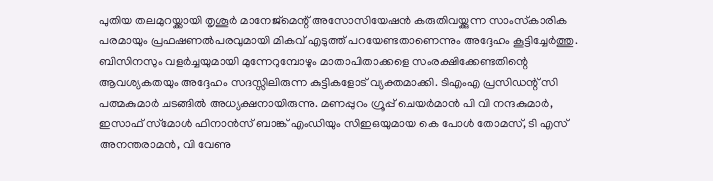പുതിയ തലമുറയ്ക്കായി തൃശൂര്‍ മാനേജ്‌മെന്റ് അസോസിയേഷന്‍ കരുതിവയ്ക്കുന്ന സാംസ്‌കാരിക പരമായും പ്രഫഷണല്‍പരവുമായി മികവ് എടുത്ത് പറയേണ്ടതാണെന്നും അദ്ദേഹം കൂട്ടിച്ചേര്‍ത്തു. ബിസിനസും വളര്‍ച്ചയുമായി മുന്നേറുമ്പോഴും മാതാപിതാക്കളെ സംരക്ഷിക്കേണ്ടതിന്റെ ആവശ്യകതയും അദ്ദേഹം സദസ്സിലിരുന്ന കുട്ടികളോട് വ്യക്തമാക്കി. ടിഎംഎ പ്രസിഡന്റ് സി പത്മകുമാര്‍ ചടങ്ങില്‍ അധ്യക്ഷനായിരുന്നു. മണപ്പുറം ഗ്രൂപ്പ് ചെയര്‍മാന്‍ പി വി നന്ദകുമാര്‍, ഇസാഫ് സ്‌മോള്‍ ഫിനാന്‍സ് ബാങ്ക് എംഡിയും സിഇഒയുമായ കെ പോള്‍ തോമസ്, ടി എസ് അനന്തരാമന്‍, വി വേണു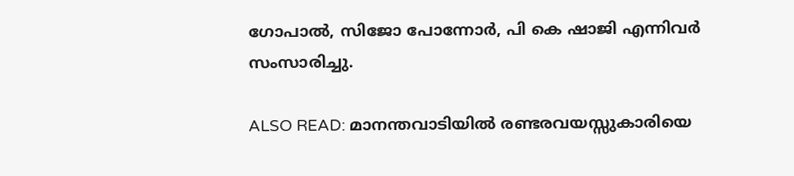ഗോപാല്‍, സിജോ പോന്നോര്‍, പി കെ ഷാജി എന്നിവര്‍ സംസാരിച്ചു.

ALSO READ: മാനന്തവാടിയില്‍ രണ്ടരവയസ്സുകാരിയെ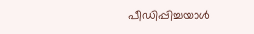പീഡിപ്പിച്ചയാള്‍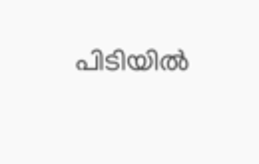പിടിയില്‍